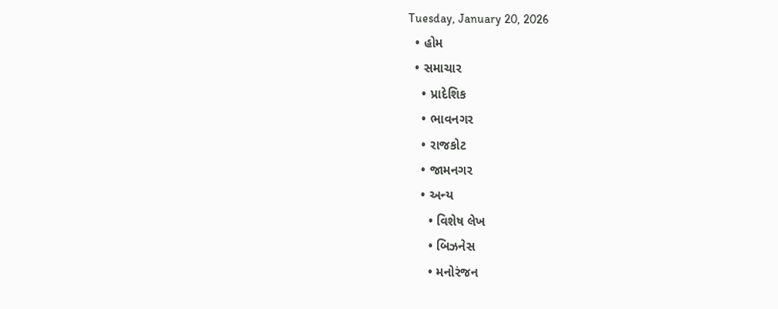Tuesday, January 20, 2026
  • હોમ
  • સમાચાર
    • પ્રાદેશિક
    • ભાવનગર
    • રાજકોટ
    • જામનગર
    • અન્ય
      • વિશેષ લેખ
      • બિઝનેસ
      • મનોરંજન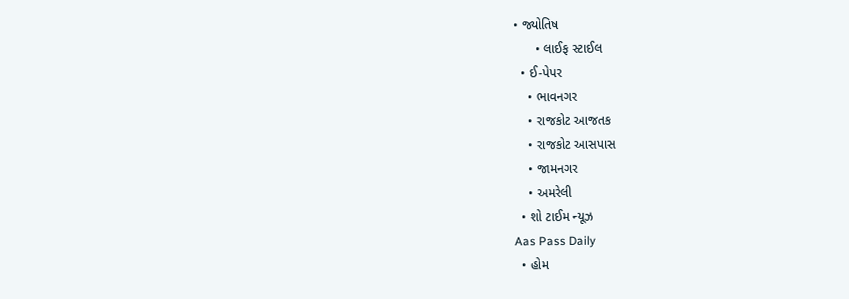• જ્યોતિષ
      • લાઈફ સ્ટાઈલ
  • ઈ-પેપર
    • ભાવનગર
    • રાજકોટ આજતક
    • રાજકોટ આસપાસ
    • જામનગર
    • અમરેલી
  • શો ટાઈમ ન્યૂઝ
Aas Pass Daily
  • હોમ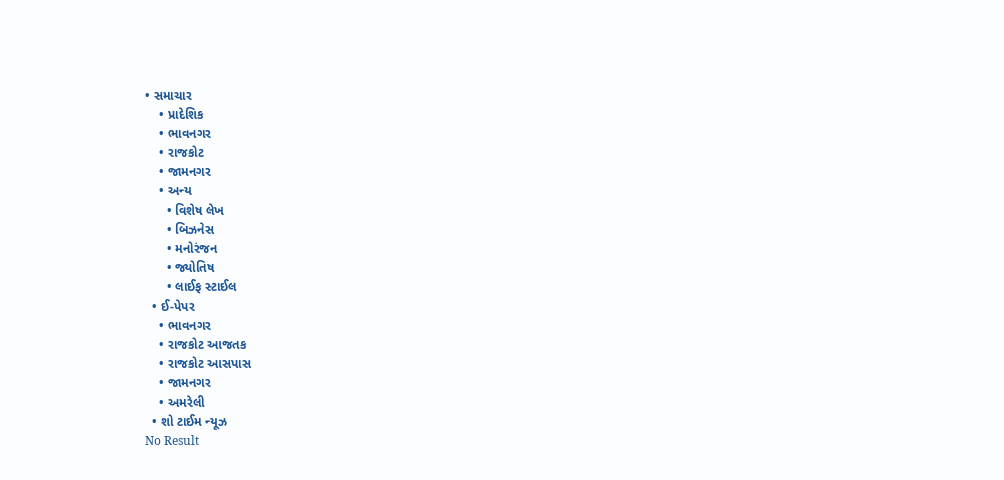• સમાચાર
    • પ્રાદેશિક
    • ભાવનગર
    • રાજકોટ
    • જામનગર
    • અન્ય
      • વિશેષ લેખ
      • બિઝનેસ
      • મનોરંજન
      • જ્યોતિષ
      • લાઈફ સ્ટાઈલ
  • ઈ-પેપર
    • ભાવનગર
    • રાજકોટ આજતક
    • રાજકોટ આસપાસ
    • જામનગર
    • અમરેલી
  • શો ટાઈમ ન્યૂઝ
No Result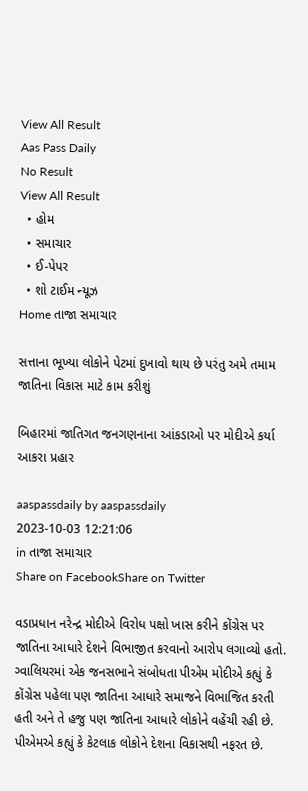View All Result
Aas Pass Daily
No Result
View All Result
  • હોમ
  • સમાચાર
  • ઈ-પેપર
  • શો ટાઈમ ન્યૂઝ
Home તાજા સમાચાર

સત્તાના ભૂખ્યા લોકોને પેટમાં દુખાવો થાય છે પરંતુ અમે તમામ જાતિના વિકાસ માટે કામ કરીશું

બિહારમાં જાતિગત જનગણનાના આંકડાઓ પર મોદીએ કર્યા આકરા પ્રહાર

aaspassdaily by aaspassdaily
2023-10-03 12:21:06
in તાજા સમાચાર
Share on FacebookShare on Twitter

વડાપ્રધાન નરેન્દ્ર મોદીએ વિરોધ પક્ષો ખાસ કરીને કોંગ્રેસ પર જાતિના આધારે દેશને વિભાજીત કરવાનો આરોપ લગાવ્યો હતો. ગ્વાલિયરમાં એક જનસભાને સંબોધતા પીએમ મોદીએ કહ્યું કે કોંગ્રેસ પહેલા પણ જાતિના આધારે સમાજને વિભાજિત કરતી હતી અને તે હજુ પણ જાતિના આધારે લોકોને વહેંચી રહી છે. પીએમએ કહ્યું કે કેટલાક લોકોને દેશના વિકાસથી નફરત છે.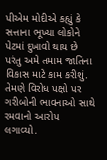પીએમ મોદીએ કહ્યું કે સત્તાના ભૂખ્યા લોકોને પેટમાં દુખાવો થાય છે પરંતુ અમે તમામ જાતિના વિકાસ માટે કામ કરીશું. તેમણે વિરોધ પક્ષો પર ગરીબોની ભાવનાઓ સાથે રમવાનો આરોપ લગાવ્યો.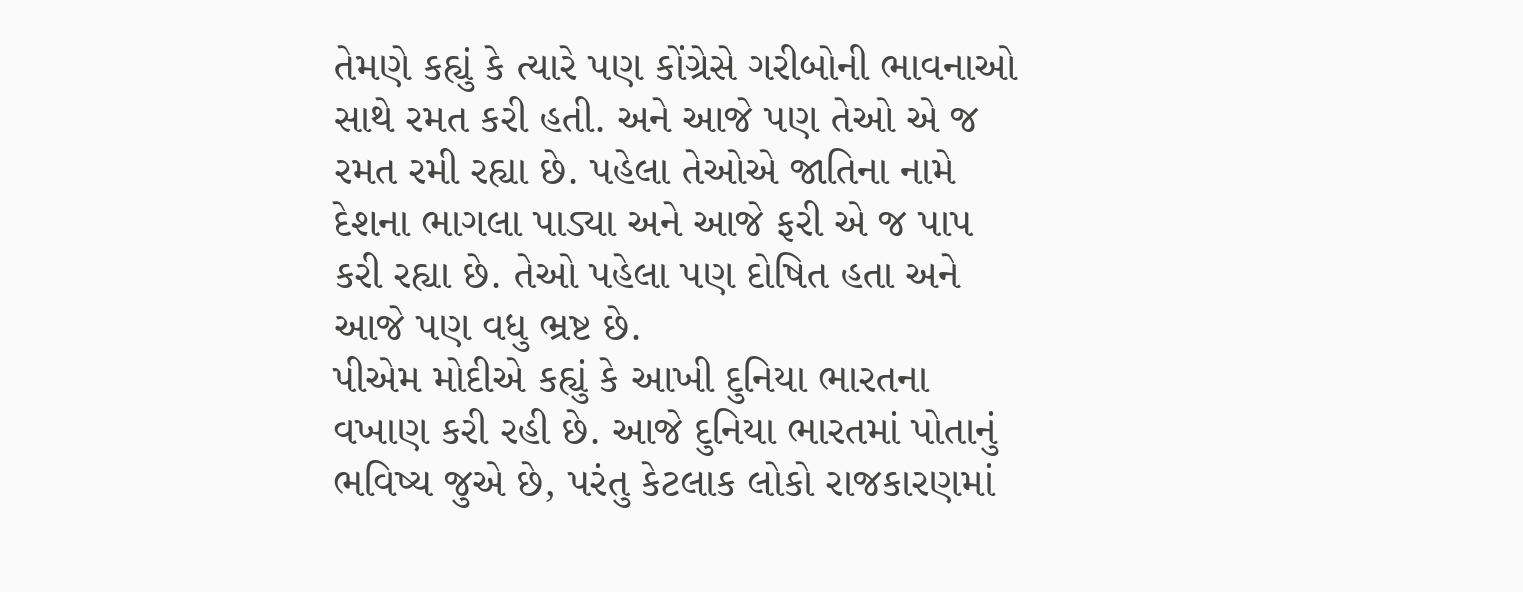તેમણે કહ્યું કે ત્યારે પણ કોંગ્રેસે ગરીબોની ભાવનાઓ સાથે રમત કરી હતી. અને આજે પણ તેઓ એ જ રમત રમી રહ્યા છે. પહેલા તેઓએ જાતિના નામે દેશના ભાગલા પાડ્યા અને આજે ફરી એ જ પાપ કરી રહ્યા છે. તેઓ પહેલા પણ દોષિત હતા અને આજે પણ વધુ ભ્રષ્ટ છે.
પીએમ મોદીએ કહ્યું કે આખી દુનિયા ભારતના વખાણ કરી રહી છે. આજે દુનિયા ભારતમાં પોતાનું ભવિષ્ય જુએ છે, પરંતુ કેટલાક લોકો રાજકારણમાં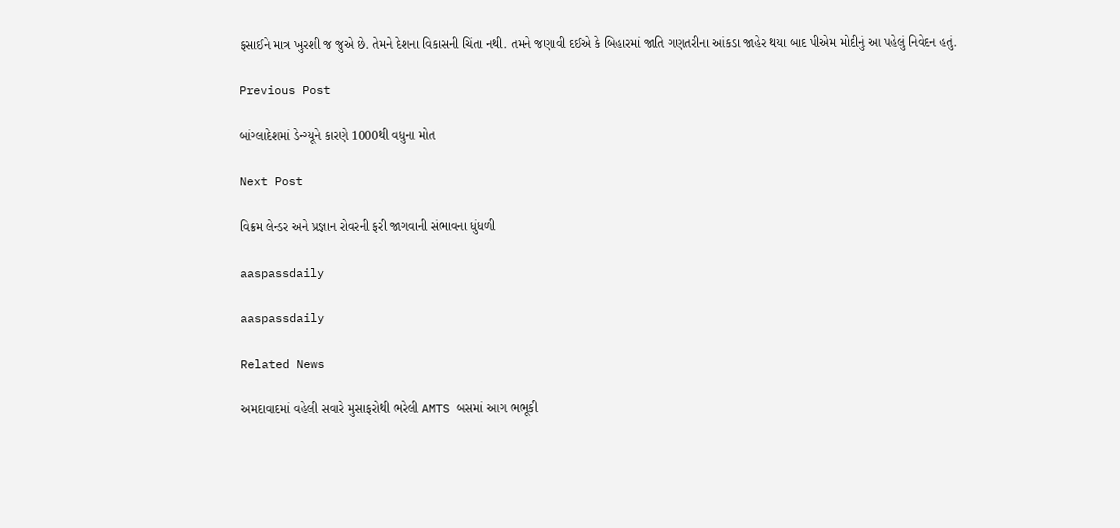ફસાઈને માત્ર ખુરશી જ જુએ છે. તેમને દેશના વિકાસની ચિંતા નથી. તમને જણાવી દઈએ કે બિહારમાં જાતિ ગણતરીના આંકડા જાહેર થયા બાદ પીએમ મોદીનું આ પહેલું નિવેદન હતું.

Previous Post

બાંગ્લાદેશમાં ડેન્ગ્યૂને કારણે 1000થી વધુના મોત

Next Post

વિક્રમ લેન્ડર અને પ્રજ્ઞાન રોવરની ફરી જાગવાની સંભાવના ધુંધળી

aaspassdaily

aaspassdaily

Related News

અમદાવાદમાં વહેલી સવારે મુસાફરોથી ભરેલી AMTS બસમાં આગ ભભૂકી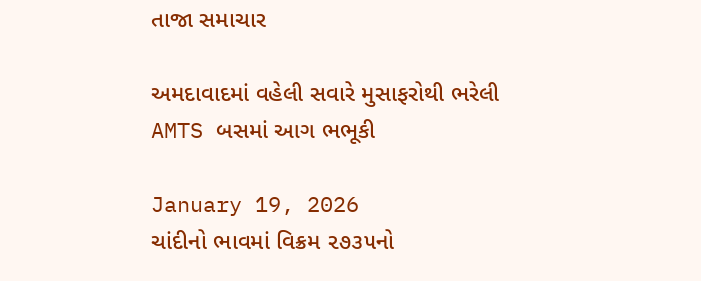તાજા સમાચાર

અમદાવાદમાં વહેલી સવારે મુસાફરોથી ભરેલી AMTS બસમાં આગ ભભૂકી

January 19, 2026
ચાંદીનો ભાવમાં વિક્રમ ૨૭૩૫નો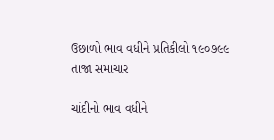ઉછાળો ભાવ વધીને પ્રતિકીલો ૧૯૦૭૯૯
તાજા સમાચાર

ચાંદીનો ભાવ વધીને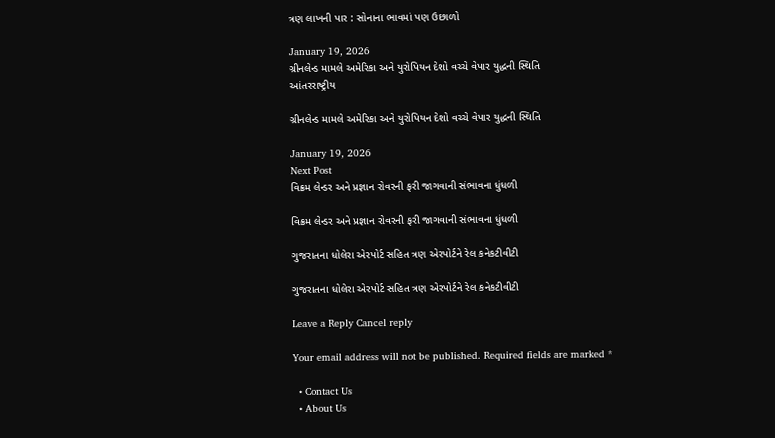ત્રણ લાખની પાર : સોનાના ભાવમાં પણ ઉછાળો

January 19, 2026
ગ્રીનલેન્ડ મામલે અમેરિકા અને યુરોપિયન દેશો વચ્ચે વેપાર યુદ્ધની સ્થિતિ
આંતરરાષ્ટ્રીય

ગ્રીનલેન્ડ મામલે અમેરિકા અને યુરોપિયન દેશો વચ્ચે વેપાર યુદ્ધની સ્થિતિ

January 19, 2026
Next Post
વિક્રમ લેન્ડર અને પ્રજ્ઞાન રોવરની ફરી જાગવાની સંભાવના ધુંધળી

વિક્રમ લેન્ડર અને પ્રજ્ઞાન રોવરની ફરી જાગવાની સંભાવના ધુંધળી

ગુજરાતના ધોલેરા એરપોર્ટ સહિત ત્રણ એરપોર્ટને રેલ કનેકટીવીટી

ગુજરાતના ધોલેરા એરપોર્ટ સહિત ત્રણ એરપોર્ટને રેલ કનેકટીવીટી

Leave a Reply Cancel reply

Your email address will not be published. Required fields are marked *

  • Contact Us
  • About Us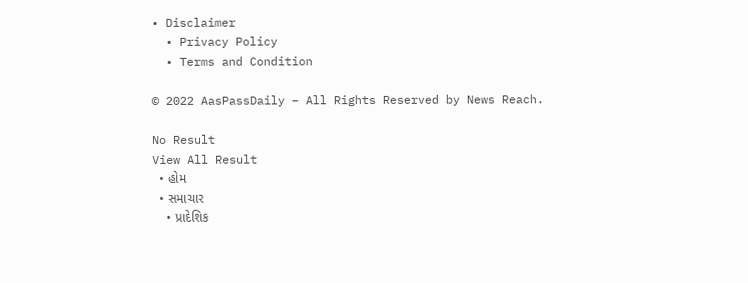• Disclaimer
  • Privacy Policy
  • Terms and Condition

© 2022 AasPassDaily – All Rights Reserved by News Reach.

No Result
View All Result
  • હોમ
  • સમાચાર
    • પ્રાદેશિક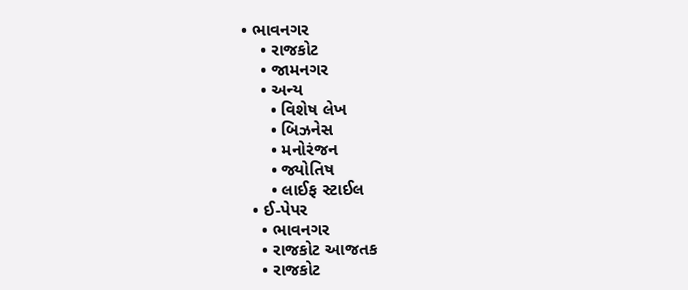• ભાવનગર
    • રાજકોટ
    • જામનગર
    • અન્ય
      • વિશેષ લેખ
      • બિઝનેસ
      • મનોરંજન
      • જ્યોતિષ
      • લાઈફ સ્ટાઈલ
  • ઈ-પેપર
    • ભાવનગર
    • રાજકોટ આજતક
    • રાજકોટ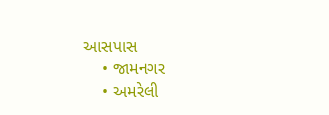આસપાસ
    • જામનગર
    • અમરેલી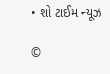• શો ટાઈમ ન્યૂઝ

©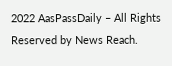2022 AasPassDaily – All Rights Reserved by News Reach.